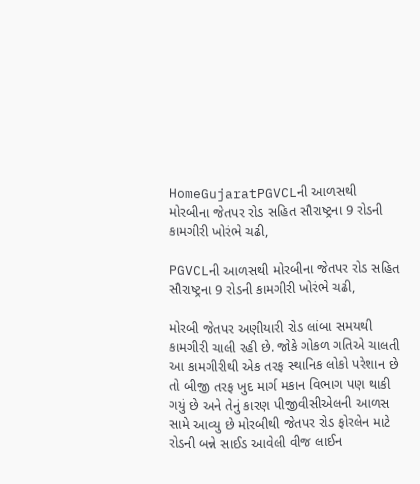HomeGujaratPGVCLની આળસથી મોરબીના જેતપર રોડ સહિત સૌરાષ્ટ્રના 9 રોડની કામગીરી ખોરંભે ચઢી,

PGVCLની આળસથી મોરબીના જેતપર રોડ સહિત સૌરાષ્ટ્રના 9 રોડની કામગીરી ખોરંભે ચઢી,

મોરબી જેતપર અણીયારી રોડ લાંબા સમયથી કામગીરી ચાલી રહી છે. જોકે ગોકળ ગતિએ ચાલતી આ કામગીરીથી એક તરફ સ્થાનિક લોકો પરેશાન છે તો બીજી તરફ ખુદ માર્ગ મકાન વિભાગ પણ થાકી ગયું છે અને તેનું કારણ પીજીવીસીએલની આળસ સામે આવ્યુ છે મોરબીથી જેતપર રોડ ફોરલેન માટે રોડની બન્ને સાઈડ આવેલી વીજ લાઈન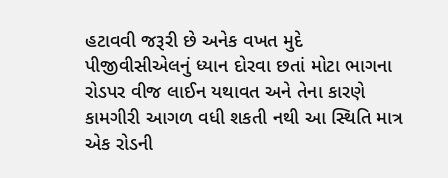હટાવવી જરૂરી છે અનેક વખત મુદે પીજીવીસીએલનું ધ્યાન દોરવા છતાં મોટા ભાગના રોડપર વીજ લાઈન યથાવત અને તેના કારણે કામગીરી આગળ વધી શકતી નથી આ સ્થિતિ માત્ર એક રોડની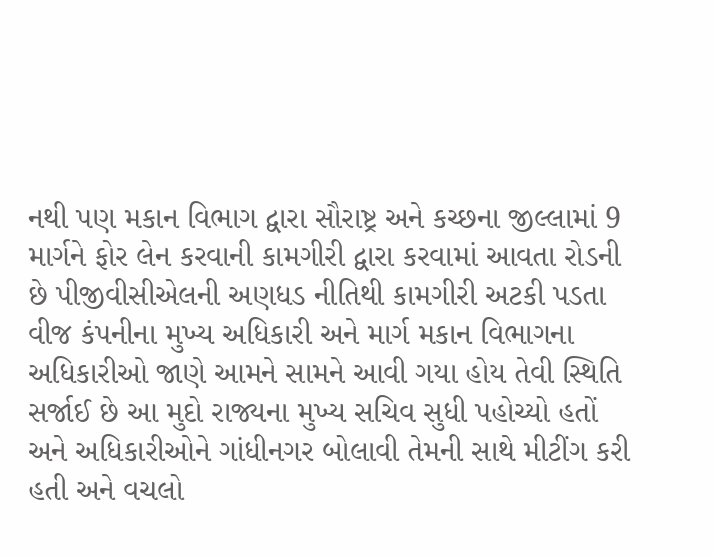નથી પણ મકાન વિભાગ દ્વારા સૌરાષ્ટ્ર અને કચ્છના જીલ્લામાં 9 માર્ગને ફોર લેન કરવાની કામગીરી દ્વારા કરવામાં આવતા રોડની છે પીજીવીસીએલની અણધડ નીતિથી કામગીરી અટકી પડતા વીજ કંપનીના મુખ્ય અધિકારી અને માર્ગ મકાન વિભાગના અધિકારીઓ જાણે આમને સામને આવી ગયા હોય તેવી સ્થિતિ સર્જાઈ છે આ મુદો રાજ્યના મુખ્ય સચિવ સુધી પહોચ્યો હતોં અને અધિકારીઓને ગાંધીનગર બોલાવી તેમની સાથે મીટીંગ કરી હતી અને વચલો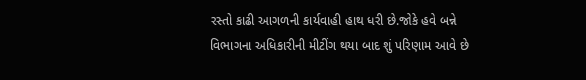રસ્તો કાઢી આગળની કાર્યવાહી હાથ ધરી છે.જોકે હવે બન્ને વિભાગના અધિકારીની મીટીંગ થયા બાદ શું પરિણામ આવે છે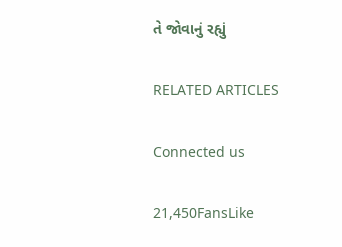તે જોવાનું રહ્યું

RELATED ARTICLES

Connected us

21,450FansLike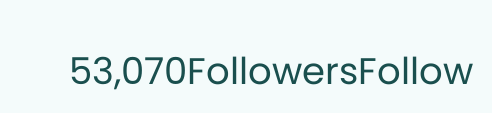53,070FollowersFollow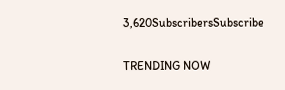3,620SubscribersSubscribe

TRENDING NOW